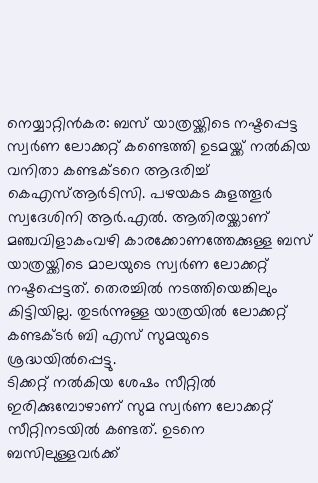നെയ്യാറ്റിൻകര: ബസ് യാത്രയ്ക്കിടെ നഷ്ടപ്പെട്ട സ്വർണ ലോക്കറ്റ് കണ്ടെത്തി ഉടമയ്ക്ക് നൽകിയ വനിതാ കണ്ടക്ടറെ ആദരിച്ച് കെഎസ്ആർടിസി. പഴയകട കുളത്തൂർ സ്വദേശിനി ആർ.എൽ. ആതിരയ്ക്കാണ് മഞ്ചവിളാകംവഴി കാരക്കോണത്തേക്കുള്ള ബസ് യാത്രയ്ക്കിടെ മാലയുടെ സ്വർണ ലോക്കറ്റ് നഷ്ടപ്പെട്ടത്. തെരച്ചിൽ നടത്തിയെങ്കിലും കിട്ടിയില്ല. തുടർന്നുള്ള യാത്രയിൽ ലോക്കറ്റ് കണ്ടക്ടർ ബി എസ് സുമയുടെ ശ്രദ്ധയിൽപ്പെട്ടു.
ടിക്കറ്റ് നൽകിയ ശേഷം സീറ്റിൽ ഇരിക്കുമ്പോഴാണ് സുമ സ്വർണ ലോക്കറ്റ് സീറ്റിനടയിൽ കണ്ടത്. ഉടനെ ബസിലുള്ളവർക്ക്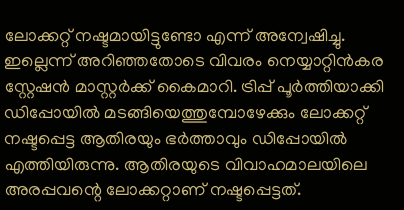ലോക്കറ്റ് നഷ്ടമായിട്ടുണ്ടോ എന്ന് അന്വേഷിച്ചു. ഇല്ലെന്ന് അറിഞ്ഞതോടെ വിവരം നെയ്യാറ്റിൻകര സ്റ്റേഷൻ മാസ്റ്റർക്ക് കൈമാറി. ട്രിപ്പ് പൂർത്തിയാക്കി ഡിപ്പോയിൽ മടങ്ങിയെത്തുമ്പോഴേക്കും ലോക്കറ്റ് നഷ്ടപ്പെട്ട ആതിരയും ഭർത്താവും ഡിപ്പോയിൽ എത്തിയിരുന്നു. ആതിരയുടെ വിവാഹമാലയിലെ അരപ്പവന്റെ ലോക്കറ്റാണ് നഷ്ടപ്പെട്ടത്.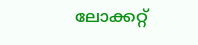ലോക്കറ്റ്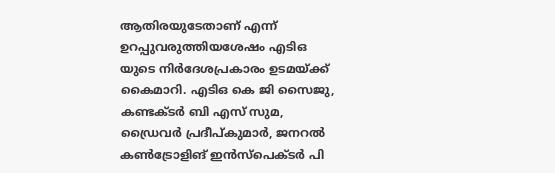ആതിരയുടേതാണ് എന്ന് ഉറപ്പുവരുത്തിയശേഷം എടിഒ യുടെ നിർദേശപ്രകാരം ഉടമയ്ക്ക് കൈമാറി. എടിഒ കെ ജി സൈജു, കണ്ടക്ടർ ബി എസ് സുമ, ഡ്രൈവർ പ്രദീപ്കുമാർ, ജനറൽ കൺട്രോളിങ് ഇൻസ്പെക്ടർ പി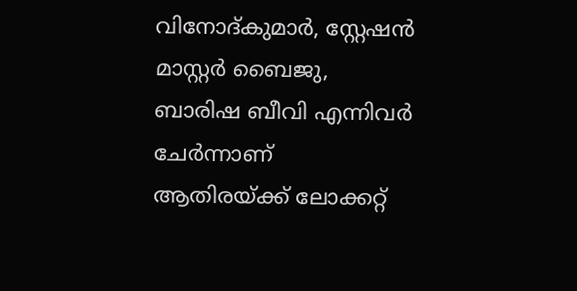വിനോദ്കുമാർ, സ്റ്റേഷൻ മാസ്റ്റർ ബൈജു, ബാരിഷ ബീവി എന്നിവർ ചേർന്നാണ് ആതിരയ്ക്ക് ലോക്കറ്റ്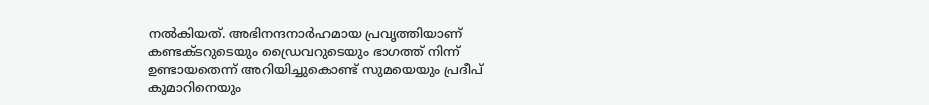നൽകിയത്. അഭിനന്ദനാർഹമായ പ്രവൃത്തിയാണ് കണ്ടക്ടറുടെയും ഡ്രൈവറുടെയും ഭാഗത്ത് നിന്ന് ഉണ്ടായതെന്ന് അറിയിച്ചുകൊണ്ട് സുമയെയും പ്രദീപ് കുമാറിനെയും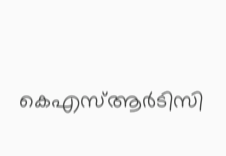കെഎസ്ആർടിസി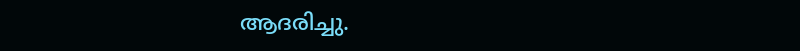ആദരിച്ചു.